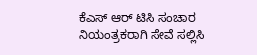ಕೆಎಸ್ ಆರ್ ಟಿಸಿ ಸಂಚಾರ ನಿಯಂತ್ರಕರಾಗಿ ಸೇವೆ ಸಲ್ಲಿಸಿ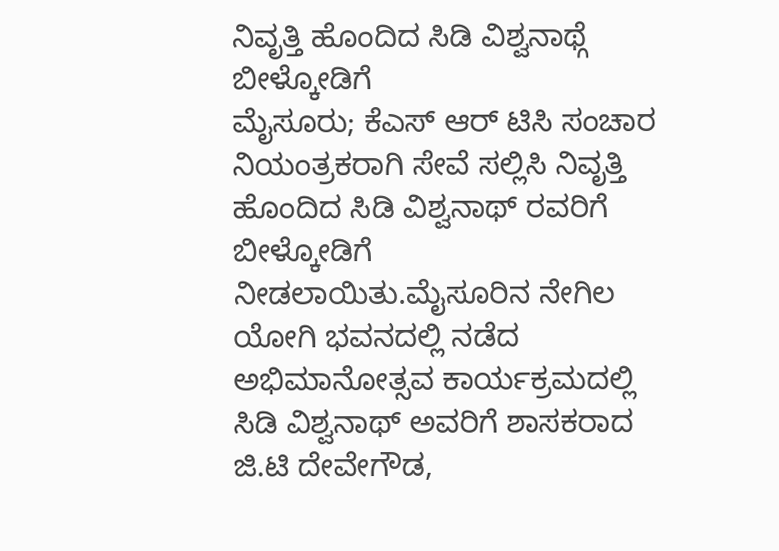ನಿವೃತ್ತಿ ಹೊಂದಿದ ಸಿಡಿ ವಿಶ್ವನಾಥ್ಗೆ ಬೀಳ್ಕೋಡಿಗೆ
ಮೈಸೂರು; ಕೆಎಸ್ ಆರ್ ಟಿಸಿ ಸಂಚಾರ ನಿಯಂತ್ರಕರಾಗಿ ಸೇವೆ ಸಲ್ಲಿಸಿ ನಿವೃತ್ತಿ ಹೊಂದಿದ ಸಿಡಿ ವಿಶ್ವನಾಥ್ ರವರಿಗೆ ಬೀಳ್ಕೋಡಿಗೆ ನೀಡಲಾಯಿತು.ಮೈಸೂರಿನ ನೇಗಿಲ ಯೋಗಿ ಭವನದಲ್ಲಿ ನಡೆದ ಅಭಿಮಾನೋತ್ಸವ ಕಾರ್ಯಕ್ರಮದಲ್ಲಿ ಸಿಡಿ ವಿಶ್ವನಾಥ್ ಅವರಿಗೆ ಶಾಸಕರಾದ ಜಿ.ಟಿ ದೇವೇಗೌಡ,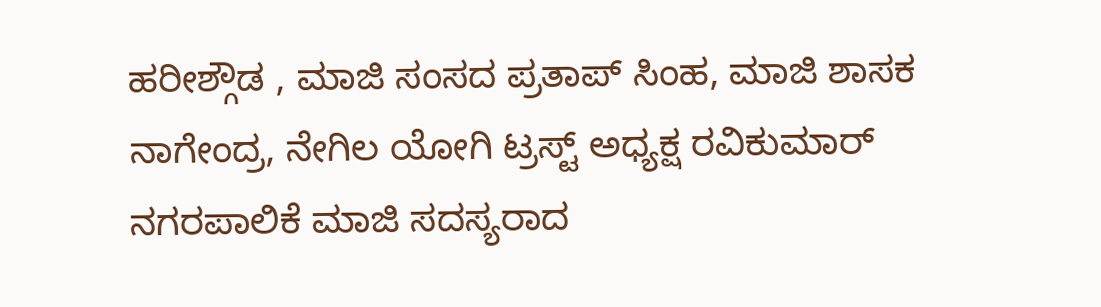ಹರೀಶ್ಗೌಡ , ಮಾಜಿ ಸಂಸದ ಪ್ರತಾಪ್ ಸಿಂಹ, ಮಾಜಿ ಶಾಸಕ ನಾಗೇಂದ್ರ, ನೇಗಿಲ ಯೋಗಿ ಟ್ರಸ್ಟ್ ಅಧ್ಯಕ್ಷ ರವಿಕುಮಾರ್ ನಗರಪಾಲಿಕೆ ಮಾಜಿ ಸದಸ್ಯರಾದ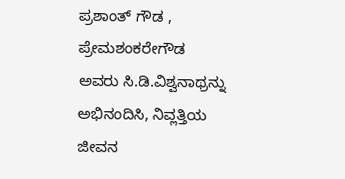ಪ್ರಶಾಂತ್ ಗೌಡ , ಪ್ರೇಮಶಂಕರೇಗೌಡ ಅವರು ಸಿ.ಡಿ.ವಿಶ್ವನಾಥ್ರನ್ನು ಅಭಿನಂದಿಸಿ, ನಿವ್ಲತ್ತಿಯ ಜೀವನ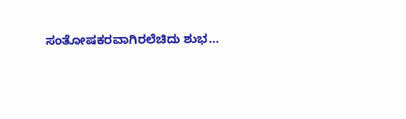ಸಂತೋಷಕರವಾಗಿರಲೆಚಿದು ಶುಭ…